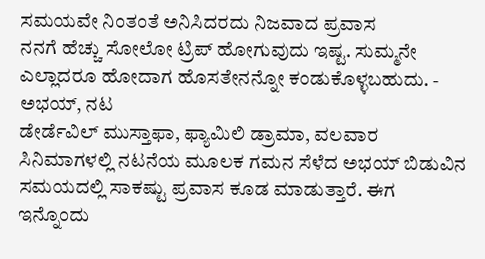ಸಮಯವೇ ನಿಂತಂತೆ ಅನಿಸಿದರದು ನಿಜವಾದ ಪ್ರವಾಸ
ನನಗೆ ಹೆಚ್ಚು ಸೋಲೋ ಟ್ರಿಪ್ ಹೋಗುವುದು ಇಷ್ಟ. ಸುಮ್ಮನೇ ಎಲ್ಲಾದರೂ ಹೋದಾಗ ಹೊಸತೇನನ್ನೋ ಕಂಡುಕೊಳ್ಳಬಹುದು. - ಅಭಯ್, ನಟ
ಡೇರ್ಡೆವಿಲ್ ಮುಸ್ತಾಫಾ, ಫ್ಯಾಮಿಲಿ ಡ್ರಾಮಾ, ವಲವಾರ ಸಿನಿಮಾಗಳಲ್ಲಿ ನಟನೆಯ ಮೂಲಕ ಗಮನ ಸೆಳೆದ ಅಭಯ್ ಬಿಡುವಿನ ಸಮಯದಲ್ಲಿ ಸಾಕಷ್ಟು ಪ್ರವಾಸ ಕೂಡ ಮಾಡುತ್ತಾರೆ. ಈಗ ಇನ್ನೊಂದು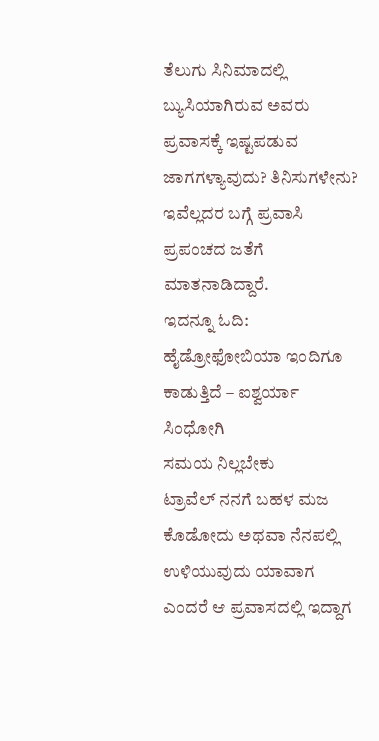ತೆಲುಗು ಸಿನಿಮಾದಲ್ಲಿ ಬ್ಯುಸಿಯಾಗಿರುವ ಅವರು ಪ್ರವಾಸಕ್ಕೆ ಇಷ್ಟಪಡುವ ಜಾಗಗಳ್ಯಾವುದು? ತಿನಿಸುಗಳೇನು? ಇವೆಲ್ಲದರ ಬಗ್ಗೆ ಪ್ರವಾಸಿ ಪ್ರಪಂಚದ ಜತೆಗೆ ಮಾತನಾಡಿದ್ದಾರೆ.
ಇದನ್ನೂ ಓದಿ: ಹೈಡ್ರೋಫೋಬಿಯಾ ಇಂದಿಗೂ ಕಾಡುತ್ತಿದೆ – ಐಶ್ವರ್ಯಾ ಸಿಂಧೋಗಿ
ಸಮಯ ನಿಲ್ಲಬೇಕು
ಟ್ರಾವೆಲ್ ನನಗೆ ಬಹಳ ಮಜ ಕೊಡೋದು ಅಥವಾ ನೆನಪಲ್ಲಿ ಉಳಿಯುವುದು ಯಾವಾಗ ಎಂದರೆ ಆ ಪ್ರವಾಸದಲ್ಲಿ ಇದ್ದಾಗ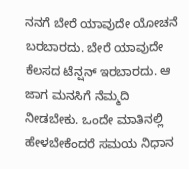ನನಗೆ ಬೇರೆ ಯಾವುದೇ ಯೋಚನೆ ಬರಬಾರದು. ಬೇರೆ ಯಾವುದೇ ಕೆಲಸದ ಟೆನ್ಷನ್ ಇರಬಾರದು. ಆ ಜಾಗ ಮನಸಿಗೆ ನೆಮ್ಮದಿ ನೀಡಬೇಕು. ಒಂದೇ ಮಾತಿನಲ್ಲಿ ಹೇಳಬೇಕೆಂದರೆ ಸಮಯ ನಿಧಾನ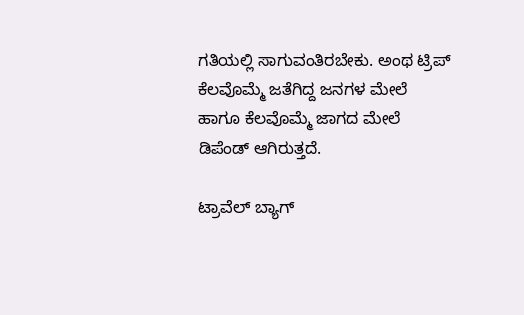ಗತಿಯಲ್ಲಿ ಸಾಗುವಂತಿರಬೇಕು. ಅಂಥ ಟ್ರಿಪ್ ಕೆಲವೊಮ್ಮೆ ಜತೆಗಿದ್ದ ಜನಗಳ ಮೇಲೆ ಹಾಗೂ ಕೆಲವೊಮ್ಮೆ ಜಾಗದ ಮೇಲೆ ಡಿಪೆಂಡ್ ಆಗಿರುತ್ತದೆ.

ಟ್ರಾವೆಲ್ ಬ್ಯಾಗ್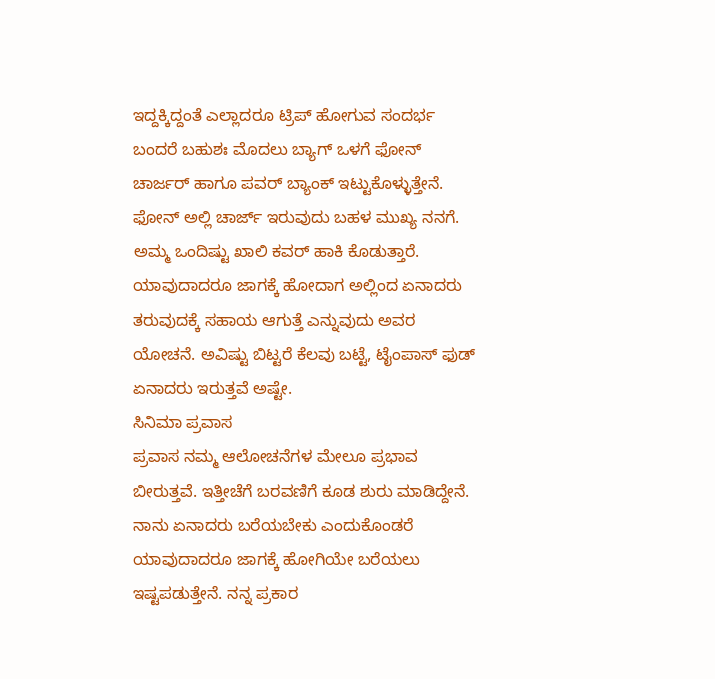ಇದ್ದಕ್ಕಿದ್ದಂತೆ ಎಲ್ಲಾದರೂ ಟ್ರಿಪ್ ಹೋಗುವ ಸಂದರ್ಭ ಬಂದರೆ ಬಹುಶಃ ಮೊದಲು ಬ್ಯಾಗ್ ಒಳಗೆ ಫೋನ್ ಚಾರ್ಜರ್ ಹಾಗೂ ಪವರ್ ಬ್ಯಾಂಕ್ ಇಟ್ಟುಕೊಳ್ಳುತ್ತೇನೆ. ಫೋನ್ ಅಲ್ಲಿ ಚಾರ್ಜ್ ಇರುವುದು ಬಹಳ ಮುಖ್ಯ ನನಗೆ. ಅಮ್ಮ ಒಂದಿಷ್ಟು ಖಾಲಿ ಕವರ್ ಹಾಕಿ ಕೊಡುತ್ತಾರೆ. ಯಾವುದಾದರೂ ಜಾಗಕ್ಕೆ ಹೋದಾಗ ಅಲ್ಲಿಂದ ಏನಾದರು ತರುವುದಕ್ಕೆ ಸಹಾಯ ಆಗುತ್ತೆ ಎನ್ನುವುದು ಅವರ ಯೋಚನೆ. ಅವಿಷ್ಟು ಬಿಟ್ಟರೆ ಕೆಲವು ಬಟ್ಟೆ, ಟೈಂಪಾಸ್ ಫುಡ್ ಏನಾದರು ಇರುತ್ತವೆ ಅಷ್ಟೇ.
ಸಿನಿಮಾ ಪ್ರವಾಸ
ಪ್ರವಾಸ ನಮ್ಮ ಆಲೋಚನೆಗಳ ಮೇಲೂ ಪ್ರಭಾವ ಬೀರುತ್ತವೆ. ಇತ್ತೀಚೆಗೆ ಬರವಣಿಗೆ ಕೂಡ ಶುರು ಮಾಡಿದ್ದೇನೆ. ನಾನು ಏನಾದರು ಬರೆಯಬೇಕು ಎಂದುಕೊಂಡರೆ ಯಾವುದಾದರೂ ಜಾಗಕ್ಕೆ ಹೋಗಿಯೇ ಬರೆಯಲು ಇಷ್ಟಪಡುತ್ತೇನೆ. ನನ್ನ ಪ್ರಕಾರ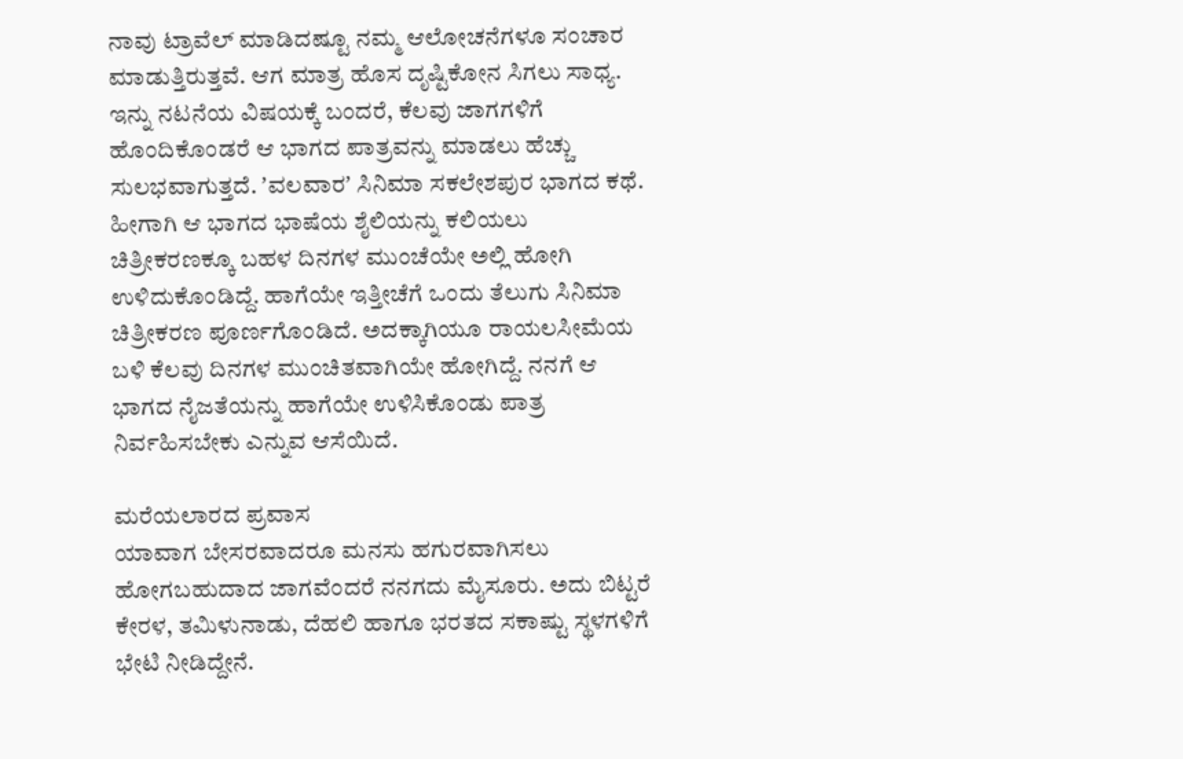ನಾವು ಟ್ರಾವೆಲ್ ಮಾಡಿದಷ್ಟೂ ನಮ್ಮ ಆಲೋಚನೆಗಳೂ ಸಂಚಾರ ಮಾಡುತ್ತಿರುತ್ತವೆ. ಆಗ ಮಾತ್ರ ಹೊಸ ದೃಷ್ಟಿಕೋನ ಸಿಗಲು ಸಾಧ್ಯ. ಇನ್ನು ನಟನೆಯ ವಿಷಯಕ್ಕೆ ಬಂದರೆ, ಕೆಲವು ಜಾಗಗಳಿಗೆ ಹೊಂದಿಕೊಂಡರೆ ಆ ಭಾಗದ ಪಾತ್ರವನ್ನು ಮಾಡಲು ಹೆಚ್ಚು ಸುಲಭವಾಗುತ್ತದೆ. ʼವಲವಾರʼ ಸಿನಿಮಾ ಸಕಲೇಶಪುರ ಭಾಗದ ಕಥೆ. ಹೀಗಾಗಿ ಆ ಭಾಗದ ಭಾಷೆಯ ಶೈಲಿಯನ್ನು ಕಲಿಯಲು ಚಿತ್ರೀಕರಣಕ್ಕೂ ಬಹಳ ದಿನಗಳ ಮುಂಚೆಯೇ ಅಲ್ಲಿ ಹೋಗಿ ಉಳಿದುಕೊಂಡಿದ್ದೆ. ಹಾಗೆಯೇ ಇತ್ತೀಚೆಗೆ ಒಂದು ತೆಲುಗು ಸಿನಿಮಾ ಚಿತ್ರೀಕರಣ ಪೂರ್ಣಗೊಂಡಿದೆ. ಅದಕ್ಕಾಗಿಯೂ ರಾಯಲಸೀಮೆಯ ಬಳಿ ಕೆಲವು ದಿನಗಳ ಮುಂಚಿತವಾಗಿಯೇ ಹೋಗಿದ್ದೆ. ನನಗೆ ಆ ಭಾಗದ ನೈಜತೆಯನ್ನು ಹಾಗೆಯೇ ಉಳಿಸಿಕೊಂಡು ಪಾತ್ರ ನಿರ್ವಹಿಸಬೇಕು ಎನ್ನುವ ಆಸೆಯಿದೆ.

ಮರೆಯಲಾರದ ಪ್ರವಾಸ
ಯಾವಾಗ ಬೇಸರವಾದರೂ ಮನಸು ಹಗುರವಾಗಿಸಲು ಹೋಗಬಹುದಾದ ಜಾಗವೆಂದರೆ ನನಗದು ಮೈಸೂರು. ಅದು ಬಿಟ್ಟರೆ ಕೇರಳ, ತಮಿಳುನಾಡು, ದೆಹಲಿ ಹಾಗೂ ಭರತದ ಸಕಾಷ್ಟು ಸ್ಥಳಗಳಿಗೆ ಭೇಟಿ ನೀಡಿದ್ದೇನೆ.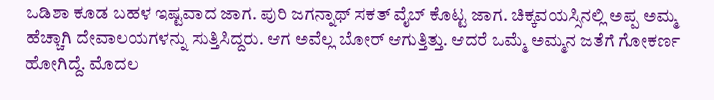ಒಡಿಶಾ ಕೂಡ ಬಹಳ ಇಷ್ಟವಾದ ಜಾಗ. ಪುರಿ ಜಗನ್ನಾಥ್ ಸಕತ್ ವೈಬ್ ಕೊಟ್ಟ ಜಾಗ. ಚಿಕ್ಕವಯಸ್ಸಿನಲ್ಲಿ ಅಪ್ಪ ಅಮ್ಮ ಹೆಚ್ಚಾಗಿ ದೇವಾಲಯಗಳನ್ನು ಸುತ್ತಿಸಿದ್ದರು. ಆಗ ಅವೆಲ್ಲ ಬೋರ್ ಆಗುತ್ತಿತ್ತು. ಆದರೆ ಒಮ್ಮೆ ಅಮ್ಮನ ಜತೆಗೆ ಗೋಕರ್ಣ ಹೋಗಿದ್ದೆ. ಮೊದಲ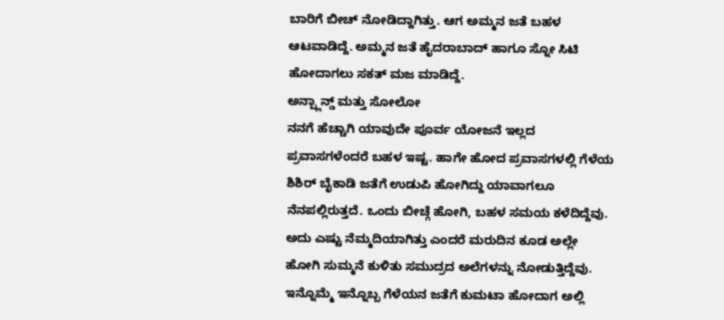ಬಾರಿಗೆ ಬೀಚ್ ನೋಡಿದ್ದಾಗಿತ್ತು. ಆಗ ಅಮ್ಮನ ಜತೆ ಬಹಳ ಆಟವಾಡಿದ್ದೆ. ಅಮ್ಮನ ಜತೆ ಹೈದರಾಬಾದ್ ಹಾಗೂ ಸ್ನೋ ಸಿಟಿ ಹೋದಾಗಲು ಸಕತ್ ಮಜ ಮಾಡಿದ್ದೆ.
ಅನ್ಪ್ಲಾನ್ಡ್ ಮತ್ತು ಸೋಲೋ
ನನಗೆ ಹೆಚ್ಚಾಗಿ ಯಾವುದೇ ಪೂರ್ವ ಯೋಜನೆ ಇಲ್ಲದ ಪ್ರವಾಸಗಳೆಂದರೆ ಬಹಳ ಇಷ್ಟ. ಹಾಗೇ ಹೋದ ಪ್ರವಾಸಗಳಲ್ಲಿ ಗೆಳೆಯ ಶಿಶಿರ್ ಬೈಕಾಡಿ ಜತೆಗೆ ಉಡುಪಿ ಹೋಗಿದ್ದು ಯಾವಾಗಲೂ ನೆನಪಲ್ಲಿರುತ್ತದೆ. ಒಂದು ಬೀಚ್ಗೆ ಹೋಗಿ, ಬಹಳ ಸಮಯ ಕಳೆದಿದ್ದೆವು. ಅದು ಎಷ್ಟು ನೆಮ್ಮದಿಯಾಗಿತ್ತು ಎಂದರೆ ಮರುದಿನ ಕೂಡ ಅಲ್ಲೇ ಹೋಗಿ ಸುಮ್ಮನೆ ಕುಳಿತು ಸಮುದ್ರದ ಅಲೆಗಳನ್ನು ನೋಡುತ್ತಿದ್ದೆವು. ಇನ್ನೊಮ್ಮೆ ಇನ್ನೊಬ್ಬ ಗೆಳೆಯನ ಜತೆಗೆ ಕುಮಟಾ ಹೋದಾಗ ಅಲ್ಲಿ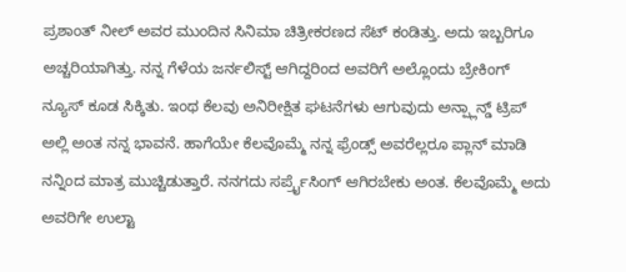ಪ್ರಶಾಂತ್ ನೀಲ್ ಅವರ ಮುಂದಿನ ಸಿನಿಮಾ ಚಿತ್ರೀಕರಣದ ಸೆಟ್ ಕಂಡಿತ್ತು. ಅದು ಇಬ್ಬರಿಗೂ ಅಚ್ಚರಿಯಾಗಿತ್ತು. ನನ್ನ ಗೆಳೆಯ ಜರ್ನಲಿಸ್ಟ್ ಆಗಿದ್ದರಿಂದ ಅವರಿಗೆ ಅಲ್ಲೊಂದು ಬ್ರೇಕಿಂಗ್ ನ್ಯೂಸ್ ಕೂಡ ಸಿಕ್ಕಿತು. ಇಂಥ ಕೆಲವು ಅನಿರೀಕ್ಷಿತ ಘಟನೆಗಳು ಆಗುವುದು ಅನ್ಪ್ಲಾನ್ಡ್ ಟ್ರಿಪ್ ಅಲ್ಲಿ ಅಂತ ನನ್ನ ಭಾವನೆ. ಹಾಗೆಯೇ ಕೆಲವೊಮ್ಮೆ ನನ್ನ ಫ್ರೆಂಡ್ಸ್ ಅವರೆಲ್ಲರೂ ಪ್ಲಾನ್ ಮಾಡಿ ನನ್ನಿಂದ ಮಾತ್ರ ಮುಚ್ಚಿಡುತ್ತಾರೆ. ನನಗದು ಸರ್ಪ್ರೈಸಿಂಗ್ ಆಗಿರಬೇಕು ಅಂತ. ಕೆಲವೊಮ್ಮೆ ಅದು ಅವರಿಗೇ ಉಲ್ಟಾ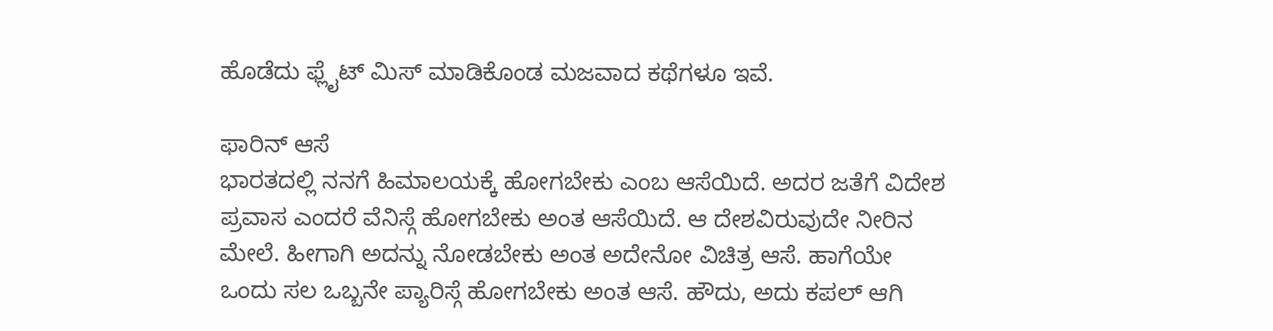ಹೊಡೆದು ಫ್ಲೈಟ್ ಮಿಸ್ ಮಾಡಿಕೊಂಡ ಮಜವಾದ ಕಥೆಗಳೂ ಇವೆ.

ಫಾರಿನ್ ಆಸೆ
ಭಾರತದಲ್ಲಿ ನನಗೆ ಹಿಮಾಲಯಕ್ಕೆ ಹೋಗಬೇಕು ಎಂಬ ಆಸೆಯಿದೆ. ಅದರ ಜತೆಗೆ ವಿದೇಶ ಪ್ರವಾಸ ಎಂದರೆ ವೆನಿಸ್ಗೆ ಹೋಗಬೇಕು ಅಂತ ಆಸೆಯಿದೆ. ಆ ದೇಶವಿರುವುದೇ ನೀರಿನ ಮೇಲೆ. ಹೀಗಾಗಿ ಅದನ್ನು ನೋಡಬೇಕು ಅಂತ ಅದೇನೋ ವಿಚಿತ್ರ ಆಸೆ. ಹಾಗೆಯೇ ಒಂದು ಸಲ ಒಬ್ಬನೇ ಪ್ಯಾರಿಸ್ಗೆ ಹೋಗಬೇಕು ಅಂತ ಆಸೆ. ಹೌದು, ಅದು ಕಪಲ್ ಆಗಿ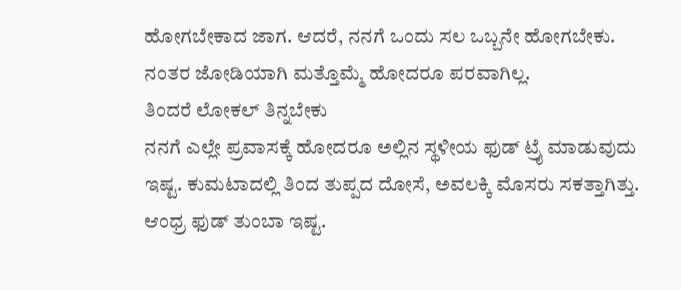ಹೋಗಬೇಕಾದ ಜಾಗ. ಆದರೆ, ನನಗೆ ಒಂದು ಸಲ ಒಬ್ಬನೇ ಹೋಗಬೇಕು. ನಂತರ ಜೋಡಿಯಾಗಿ ಮತ್ತೊಮ್ಮೆ ಹೋದರೂ ಪರವಾಗಿಲ್ಲ.
ತಿಂದರೆ ಲೋಕಲ್ ತಿನ್ನಬೇಕು
ನನಗೆ ಎಲ್ಲೇ ಪ್ರವಾಸಕ್ಕೆ ಹೋದರೂ ಅಲ್ಲಿನ ಸ್ಥಳೀಯ ಫುಡ್ ಟ್ರೈ ಮಾಡುವುದು ಇಷ್ಟ. ಕುಮಟಾದಲ್ಲಿ ತಿಂದ ತುಪ್ಪದ ದೋಸೆ, ಅವಲಕ್ಕಿ ಮೊಸರು ಸಕತ್ತಾಗಿತ್ತು. ಆಂಧ್ರ ಫುಡ್ ತುಂಬಾ ಇಷ್ಟ.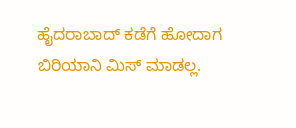ಹೈದರಾಬಾದ್ ಕಡೆಗೆ ಹೋದಾಗ ಬಿರಿಯಾನಿ ಮಿಸ್ ಮಾಡಲ್ಲ.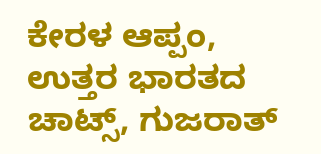ಕೇರಳ ಆಪ್ಪಂ, ಉತ್ತರ ಭಾರತದ ಚಾಟ್ಸ್, ಗುಜರಾತ್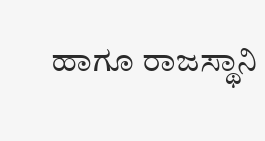ಹಾಗೂ ರಾಜಸ್ಥಾನಿ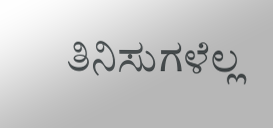ತಿನಿಸುಗಳೆಲ್ಲ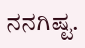ನನಗಿಷ್ಟ.